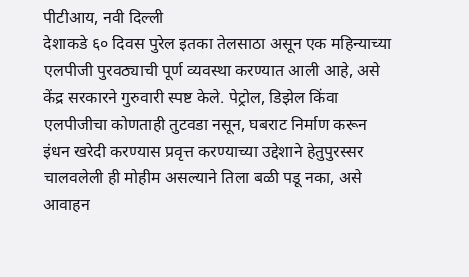पीटीआय, नवी दिल्ली
देशाकडे ६० दिवस पुरेल इतका तेलसाठा असून एक महिन्याच्या एलपीजी पुरवठ्याची पूर्ण व्यवस्था करण्यात आली आहे, असे केंद्र सरकारने गुरुवारी स्पष्ट केले. पेट्रोल, डिझेल किंवा एलपीजीचा कोणताही तुटवडा नसून, घबराट निर्माण करून इंधन खरेदी करण्यास प्रवृत्त करण्याच्या उद्देशाने हेतुपुरस्सर चालवलेली ही मोहीम असल्याने तिला बळी पडू नका, असे आवाहन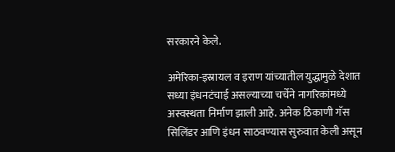सरकारने केले.

अमेरिका-इस्रायल व इराण यांच्यातील युद्धामुळे देशात सध्या इंधनटंचाई असल्याच्या चर्चेने नागरिकांमध्ये अस्वस्थता निर्माण झाली आहे. अनेक ठिकाणी गॅस सिलिंडर आणि इंधन साठवण्यास सुरुवात केली असून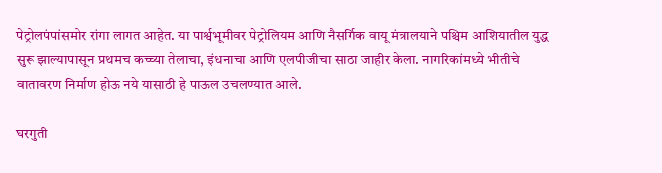पेट्रोलपंपांसमोर रांगा लागत आहेत. या पार्श्वभूमीवर पेट्रोलियम आणि नैसर्गिक वायू मंत्रालयाने पश्चिम आशियातील युद्ध सुरू झाल्यापासून प्रथमच कच्च्या तेलाचा, इंधनाचा आणि एलपीजीचा साठा जाहीर केला. नागरिकांमध्ये भीतीचे वातावरण निर्माण होऊ नये यासाठी हे पाऊल उचलण्यात आले.

घरगुती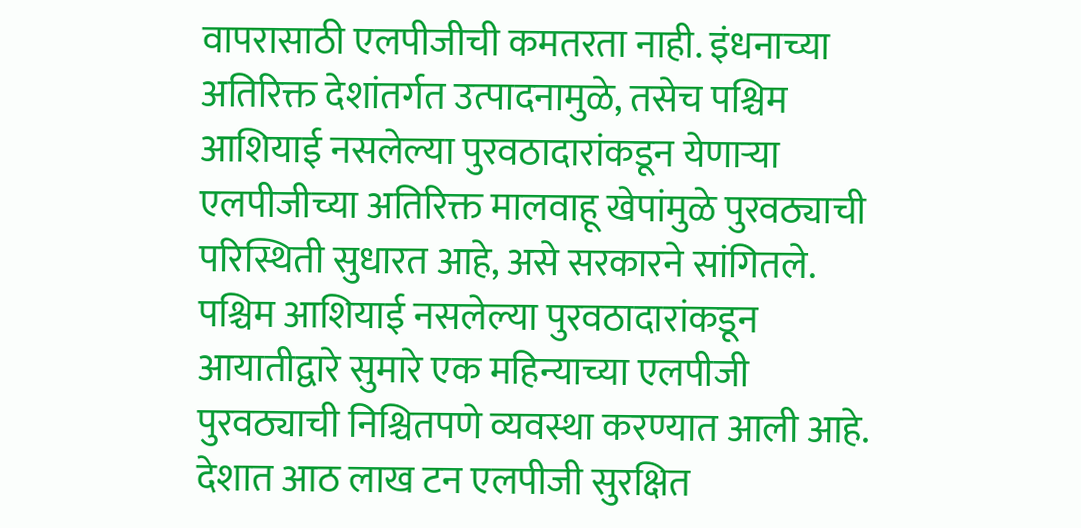वापरासाठी एलपीजीची कमतरता नाही. इंधनाच्या अतिरिक्त देशांतर्गत उत्पादनामुळे, तसेच पश्चिम आशियाई नसलेल्या पुरवठादारांकडून येणाऱ्या एलपीजीच्या अतिरिक्त मालवाहू खेपांमुळे पुरवठ्याची परिस्थिती सुधारत आहे, असे सरकारने सांगितले. पश्चिम आशियाई नसलेल्या पुरवठादारांकडून आयातीद्वारे सुमारे एक महिन्याच्या एलपीजी पुरवठ्याची निश्चितपणे व्यवस्था करण्यात आली आहे. देशात आठ लाख टन एलपीजी सुरक्षित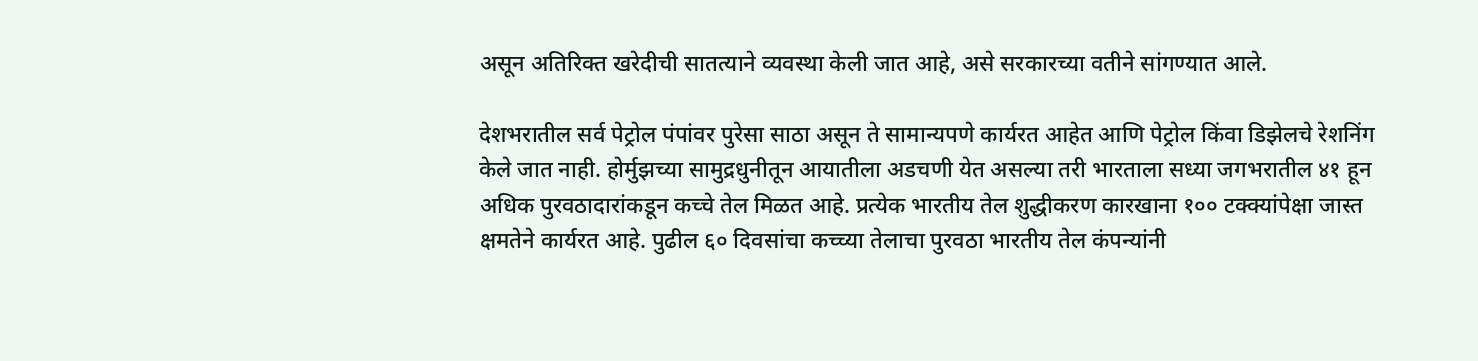असून अतिरिक्त खरेदीची सातत्याने व्यवस्था केली जात आहे, असे सरकारच्या वतीने सांगण्यात आले.

देशभरातील सर्व पेट्रोल पंपांवर पुरेसा साठा असून ते सामान्यपणे कार्यरत आहेत आणि पेट्रोल किंवा डिझेलचे रेशनिंग केले जात नाही. होर्मुझच्या सामुद्रधुनीतून आयातीला अडचणी येत असल्या तरी भारताला सध्या जगभरातील ४१ हून अधिक पुरवठादारांकडून कच्चे तेल मिळत आहे. प्रत्येक भारतीय तेल शुद्धीकरण कारखाना १०० टक्क्यांपेक्षा जास्त क्षमतेने कार्यरत आहे. पुढील ६० दिवसांचा कच्च्या तेलाचा पुरवठा भारतीय तेल कंपन्यांनी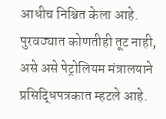आधीच निश्चित केला आहे. पुरवठ्यात कोणतीही तूट नाही, असे असे पेट्रोलियम मंत्रालयाने प्रसिद्धिपत्रकात म्हटले आहे.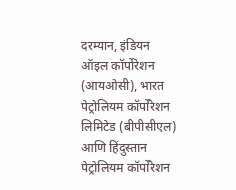दरम्यान, इंडियन ऑइल कॉर्पोरेशन (आयओसी), भारत पेट्रोलियम कॉर्पोरेशन लिमिटेड (बीपीसीएल) आणि हिंदुस्तान पेट्रोलियम कॉर्पोरेशन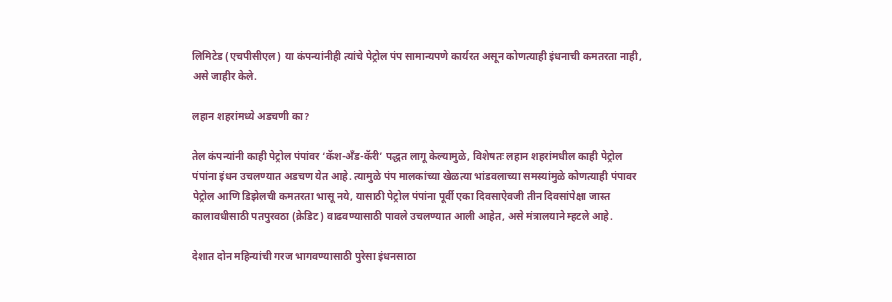लिमिटेड (एचपीसीएल) या कंपन्यांनीही त्यांचे पेट्रोल पंप सामान्यपणे कार्यरत असून कोणत्याही इंधनाची कमतरता नाही, असे जाहीर केले.

लहान शहरांमध्ये अडचणी का?

तेल कंपन्यांनी काही पेट्रोल पंपांवर ‘कॅश-अँड-कॅरी’ पद्धत लागू केल्यामुळे, विशेषतः लहान शहरांमधील काही पेट्रोल पंपांना इंधन उचलण्यात अडचण येत आहे. त्यामुळे पंप मालकांच्या खेळत्या भांडवलाच्या समस्यांमुळे कोणत्याही पंपावर पेट्रोल आणि डिझेलची कमतरता भासू नये, यासाठी पेट्रोल पंपांना पूर्वी एका दिवसाऐवजी तीन दिवसांपेक्षा जास्त कालावधीसाठी पतपुरवठा (क्रेडिट) वाढवण्यासाठी पावले उचलण्यात आली आहेत, असे मंत्रालयाने म्हटले आहे.

देशात दोन महिन्यांची गरज भागवण्यासाठी पुरेसा इंधनसाठा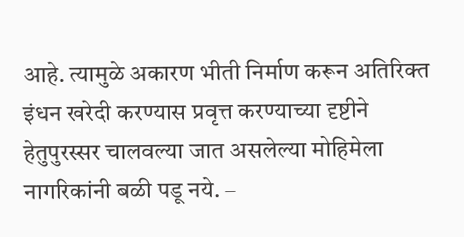आहे. त्यामुळे अकारण भीती निर्माण करून अतिरिक्त इंधन खरेदी करण्यास प्रवृत्त करण्याच्या दृष्टीने हेतुपुरस्सर चालवल्या जात असलेल्या मोहिमेला नागरिकांनी बळी पडू नये. –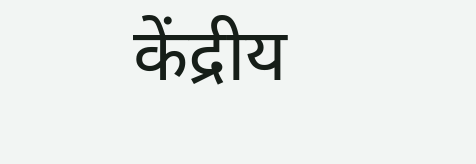केंद्रीय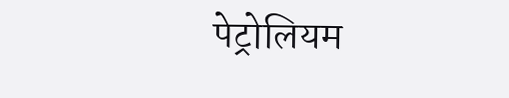पेट्रोलियम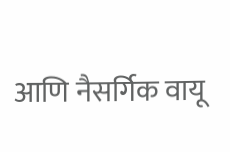आणि नैसर्गिक वायू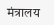मंत्रालय